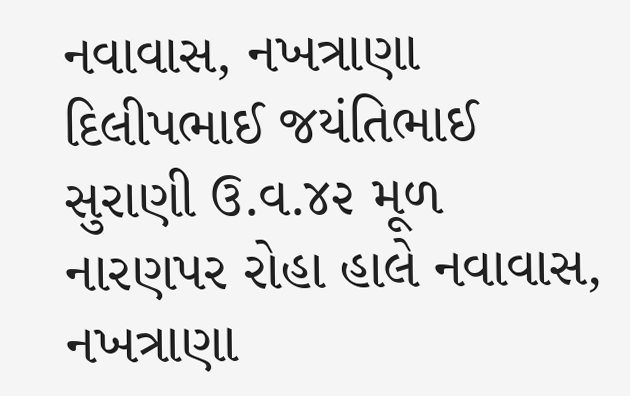નવાવાસ, નખત્રાણા
દિલીપભાઈ જયંતિભાઈ સુરાણી ઉ.વ.૪૨ મૂળ નારણપર રોહા હાલે નવાવાસ, નખત્રાણા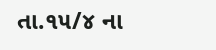તા.૧૫/૪ ના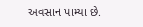અવસાન પામ્યા છે.